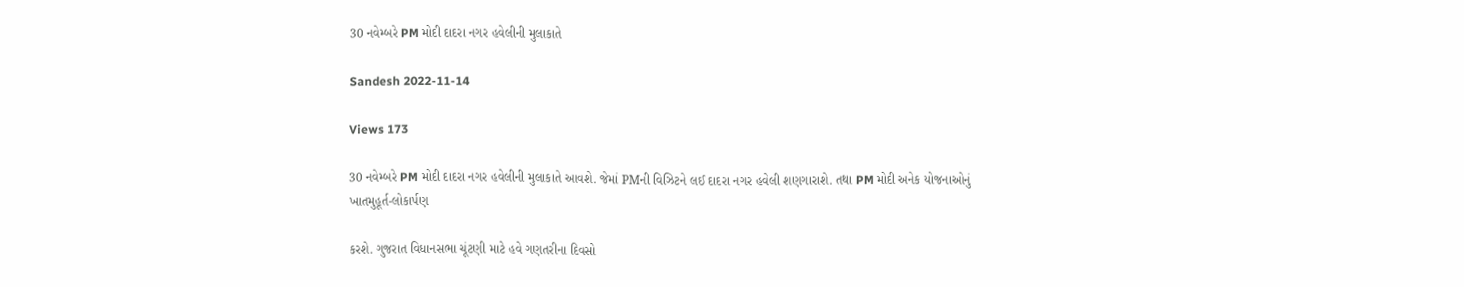30 નવેમ્બરે PM મોદી દાદરા નગર હવેલીની મુલાકાતે

Sandesh 2022-11-14

Views 173

30 નવેમ્બરે PM મોદી દાદરા નગર હવેલીની મુલાકાતે આવશે. જેમાં PMની વિઝિટને લઈ દાદરા નગર હવેલી શણગારાશે. તથા PM મોદી અનેક યોજનાઓનું ખાતમુહૂર્ત-લોકાર્પણ

કરશે. ગુજરાત વિધાનસભા ચૂંટણી માટે હવે ગણતરીના દિવસો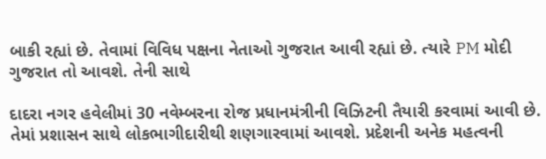બાકી રહ્યાં છે. તેવામાં વિવિધ પક્ષના નેતાઓ ગુજરાત આવી રહ્યાં છે. ત્યારે PM મોદી ગુજરાત તો આવશે. તેની સાથે

દાદરા નગર હવેલીમાં 30 નવેમ્બરના રોજ પ્રધાનમંત્રીની વિઝિટની તૈયારી કરવામાં આવી છે. તેમાં પ્રશાસન સાથે લોકભાગીદારીથી શણગારવામાં આવશે. પ્રદેશની અનેક મહત્વની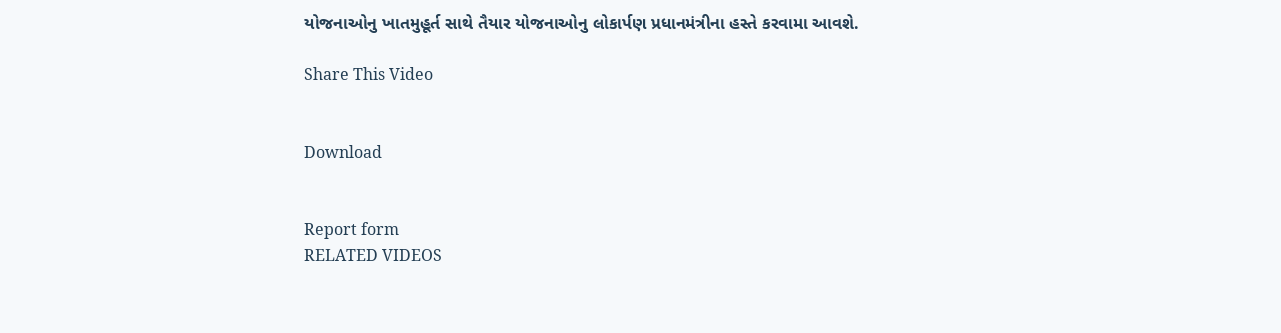યોજનાઓનુ ખાતમુહૂર્ત સાથે તૈયાર યોજનાઓનુ લોકાર્પણ પ્રધાનમંત્રીના હસ્તે કરવામા આવશે.

Share This Video


Download


Report form
RELATED VIDEOS